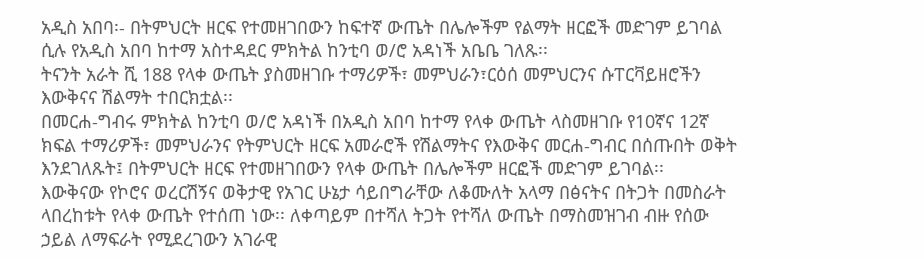አዲስ አበባ፡- በትምህርት ዘርፍ የተመዘገበውን ከፍተኛ ውጤት በሌሎችም የልማት ዘርፎች መድገም ይገባል ሲሉ የአዲስ አበባ ከተማ አስተዳደር ምክትል ከንቲባ ወ/ሮ አዳነች አቤቤ ገለጹ፡፡
ትናንት አራት ሺ 188 የላቀ ውጤት ያስመዘገቡ ተማሪዎች፣ መምህራን፣ርዕሰ መምህርንና ሱፐርቫይዘሮችን እውቅናና ሽልማት ተበርክቷል፡፡
በመርሐ-ግብሩ ምክትል ከንቲባ ወ/ሮ አዳነች በአዲስ አበባ ከተማ የላቀ ውጤት ላስመዘገቡ የ10ኛና 12ኛ ክፍል ተማሪዎች፣ መምህራንና የትምህርት ዘርፍ አመራሮች የሽልማትና የእውቅና መርሐ-ግብር በሰጡበት ወቅት እንደገለጹት፤ በትምህርት ዘርፍ የተመዘገበውን የላቀ ውጤት በሌሎችም ዘርፎች መድገም ይገባል፡፡
እውቅናው የኮሮና ወረርሽኝና ወቅታዊ የአገር ሁኔታ ሳይበግራቸው ለቆሙለት አላማ በፅናትና በትጋት በመስራት ላበረከቱት የላቀ ውጤት የተሰጠ ነው፡፡ ለቀጣይም በተሻለ ትጋት የተሻለ ውጤት በማስመዝገብ ብዙ የሰው ኃይል ለማፍራት የሚደረገውን አገራዊ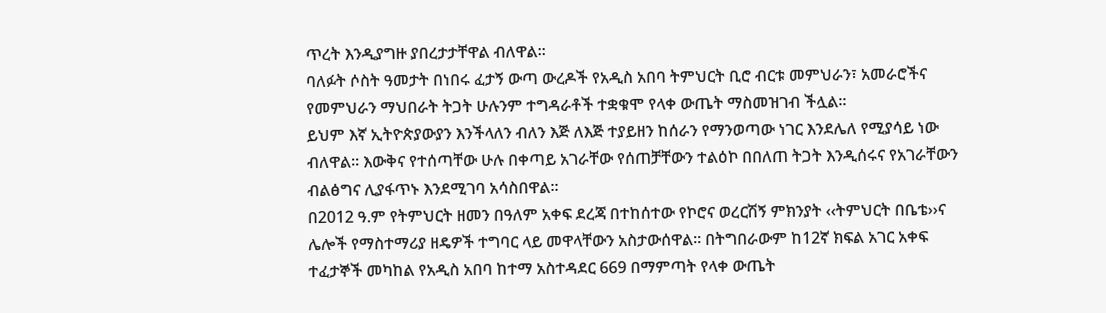ጥረት እንዲያግዙ ያበረታታቸዋል ብለዋል፡፡
ባለፉት ሶስት ዓመታት በነበሩ ፈታኝ ውጣ ውረዶች የአዲስ አበባ ትምህርት ቢሮ ብርቱ መምህራን፣ አመራሮችና የመምህራን ማህበራት ትጋት ሁሉንም ተግዳራቶች ተቋቁሞ የላቀ ውጤት ማስመዝገብ ችሏል፡፡
ይህም እኛ ኢትዮጵያውያን እንችላለን ብለን እጅ ለእጅ ተያይዘን ከሰራን የማንወጣው ነገር እንደሌለ የሚያሳይ ነው ብለዋል፡፡ እውቅና የተሰጣቸው ሁሉ በቀጣይ አገራቸው የሰጠቻቸውን ተልዕኮ በበለጠ ትጋት እንዲሰሩና የአገራቸውን ብልፅግና ሊያፋጥኑ እንደሚገባ አሳስበዋል፡፡
በ2012 ዓ.ም የትምህርት ዘመን በዓለም አቀፍ ደረጃ በተከሰተው የኮሮና ወረርሽኝ ምክንያት ‹‹ትምህርት በቤቴ››ና ሌሎች የማስተማሪያ ዘዴዎች ተግባር ላይ መዋላቸውን አስታውሰዋል፡፡ በትግበራውም ከ12ኛ ክፍል አገር አቀፍ ተፈታኞች መካከል የአዲስ አበባ ከተማ አስተዳደር 669 በማምጣት የላቀ ውጤት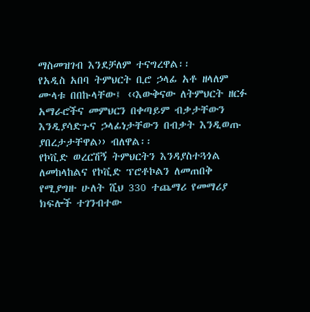ማስመዝገብ እንደቻለም ተናግረዋል፡፡
የአዲስ አበባ ትምህርት ቢሮ ኃላፊ አቶ ዘላለም ሙላቱ በበኩላቸው፤ ‹‹እውቅናው ለትምህርት ዘርፉ አማራሮችና መምህርን በቀጣይም ብቃታቸውን እንዲያሳድጉና ኃላፊነታቸውን በብቃት እንዲወጡ ያበረታታቸዋል›› ብለዋል፡፡
የኮቪድ ወረርሽኝ ትምህርትን እንዳያስተጓጎል ለመከላከልና የኮቪድ ፕሮቶኮልን ለመጠበቅ የሚያግዙ ሁለት ሺህ 330 ተጨማሪ የመማሪያ ክፍሎች ተገንብተው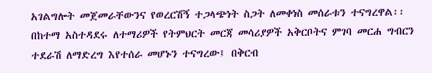አገልግሎት መጀመራቸውንና የወረርሽኝ ተጋላጭነት ስጋት ለመቀነስ መሰራቱን ተናግረዋል፡፡
በከተማ አስተዳደሩ ለተማሪዎች የትምህርት መርጃ መሳሪያዎች አቅርቦትና ምገባ መርሐ ግብርን ተደራሽ ለማድረግ እየተሰራ መሆኑን ተናግረው፤ በቅርብ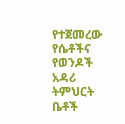የተጀመረው የሴቶችና የወንዶች አዳሪ ትምህርት ቤቶች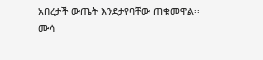አበረታች ውጤት እንደታየባቸው ጠቁመዋል፡፡
ሙሳ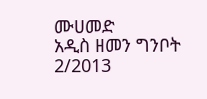ሙሀመድ
አዲስ ዘመን ግንቦት 2/2013